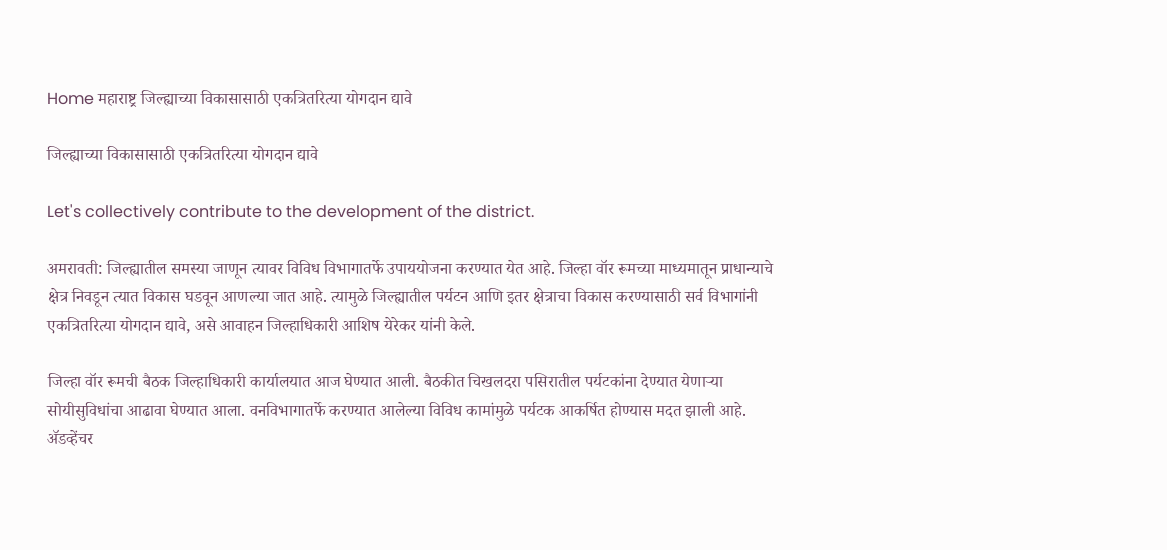Home महाराष्ट्र जिल्ह्याच्या विकासासाठी एकत्रितरित्या योगदान द्यावे

जिल्ह्याच्या विकासासाठी एकत्रितरित्या योगदान द्यावे

Let's collectively contribute to the development of the district.

अमरावती: जिल्ह्यातील समस्या जाणून त्यावर विविध विभागातर्फे उपाययोजना करण्यात येत आहे. जिल्हा वॉर रूमच्या माध्यमातून प्राधान्याचे क्षेत्र निवडून त्यात विकास घडवून आणल्या जात आहे. त्यामुळे जिल्ह्यातील पर्यटन आणि इतर क्षेत्राचा विकास करण्यासाठी सर्व विभागांनी एकत्रितरित्या योगदान द्यावे, असे आवाहन जिल्हाधिकारी आशिष येरेकर यांनी केले.

जिल्हा वॉर रूमची बैठक जिल्हाधिकारी कार्यालयात आज घेण्यात आली. बैठकीत चिखलदरा पसिरातील पर्यटकांना देण्यात येणाऱ्या सोयीसुविधांचा आढावा घेण्यात आला. वनविभागातर्फे करण्यात आलेल्या विविध कामांमुळे पर्यटक आकर्षित होण्यास मदत झाली आहे. ॲडव्हेंचर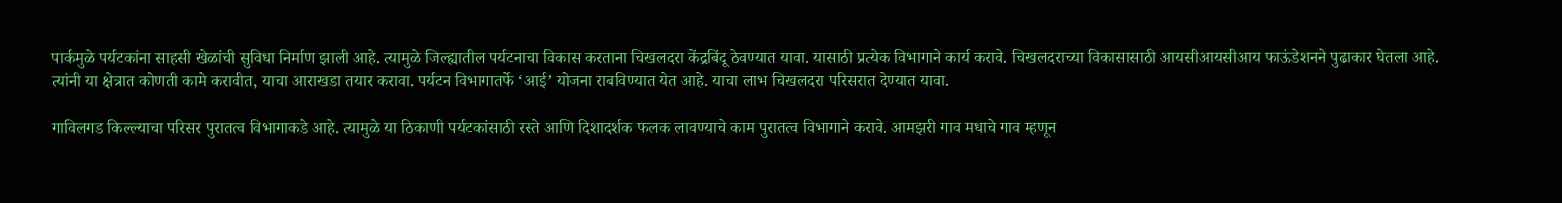पार्कमुळे पर्यटकांना साहसी खेळांची सुविधा निर्माण झाली आहे. त्यामुळे जिल्‍ह्यातील पर्यटनाचा विकास करताना चिखलदरा केंद्रबिंदू ठेवण्यात यावा. यासाठी प्रत्येक विभागाने कार्य करावे. चिखलदराच्या विकासासाठी आयसीआयसीआय फाऊंडेशनने पुढाकार घेतला आहे. त्यांनी या क्षेत्रात कोणती कामे करावीत, याचा आराखडा तयार करावा. पर्यटन विभागातर्फे ‘आई’ योजना राबविण्यात येत आहे. याचा लाभ चिखलदरा परिसरात देण्यात यावा.

गाविलगड किल्ल्याचा परिसर पुरातत्व विभागाकडे आहे. त्यामुळे या ठिकाणी पर्यटकांसाठी रस्ते आणि दिशादर्शक फलक लावण्याचे काम पुरातत्व विभागाने करावे. आमझरी गाव मधाचे गाव म्हणून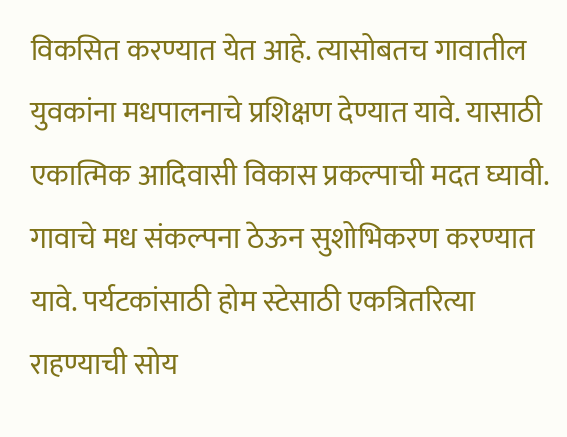विकसित करण्यात येत आहे. त्यासोबतच गावातील युवकांना मधपालनाचे प्रशिक्षण देण्यात यावे. यासाठी एकात्मिक आदिवासी विकास प्रकल्पाची मदत घ्यावी. गावाचे मध संकल्पना ठेऊन सुशोभिकरण करण्यात यावे. पर्यटकांसाठी होम स्टेसाठी एकत्रितरित्या राहण्याची सोय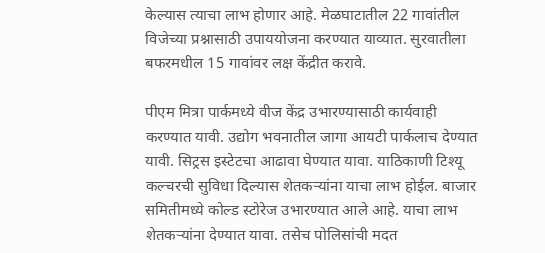केल्यास त्याचा लाभ होणार आहे. मेळघाटातील 22 गावांतील विजेच्या प्रश्नासाठी उपाययोजना करण्यात याव्यात. सुरवातीला बफरमधील 15 गावांवर लक्ष केंद्रीत करावे.

पीएम मित्रा पार्कमध्ये वीज केंद्र उभारण्यासाठी कार्यवाही करण्यात यावी. उद्योग भवनातील जागा आयटी पार्कलाच देण्यात यावी. सिट्रस इस्टेटचा आढावा घेण्यात यावा. याठिकाणी टिश्यू कल्चरची सुविधा दिल्यास शेतकऱ्यांना याचा लाभ होईल. बाजार समितीमध्ये कोल्ड स्टोरेज उभारण्यात आले आहे. याचा लाभ शेतकऱ्यांना देण्यात यावा. तसेच पोलिसांची मदत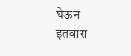घेऊन इतवारा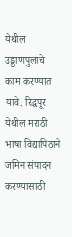येथील उड्डाणपुलाचे काम करण्यात यावे. रिद्धपूर येथील मराठी भाषा विद्यापिठाने जमिन संपादन करण्यासाठी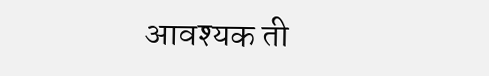आवश्यक ती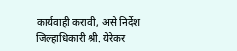कार्यवाही करावी, असे निर्देश जिल्हाधिकारी श्री. येरेकर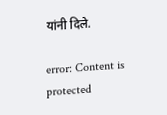यांनी दिले.

error: Content is protected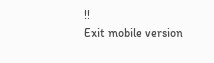!!
Exit mobile version